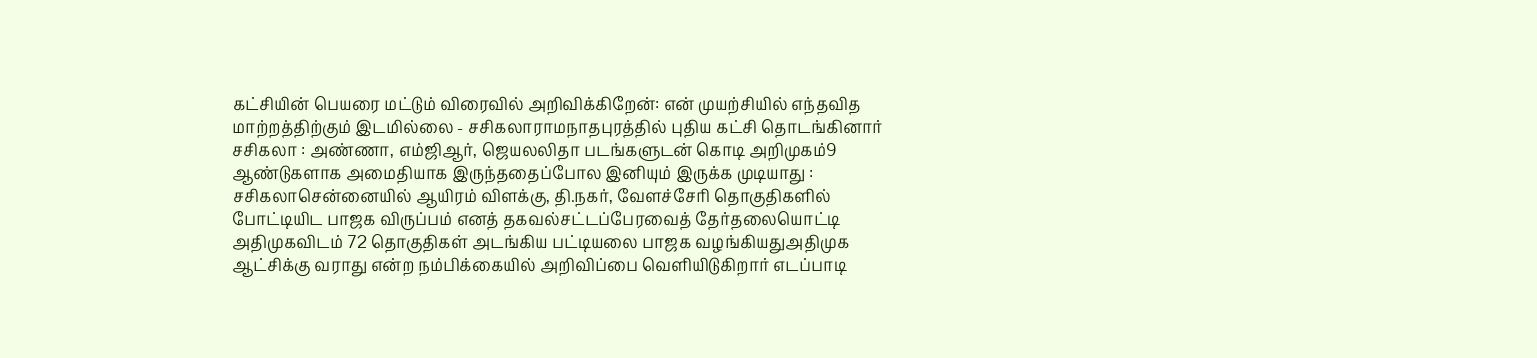கட்சியின் பெயரை மட்டும் விரைவில் அறிவிக்கிறேன்: என் முயற்சியில் எந்தவித மாற்றத்திற்கும் இடமில்லை - சசிகலாராமநாதபுரத்தில் புதிய கட்சி தொடங்கினார் சசிகலா : அண்ணா, எம்ஜிஆர், ஜெயலலிதா படங்களுடன் கொடி அறிமுகம்9 ஆண்டுகளாக அமைதியாக இருந்ததைப்போல இனியும் இருக்க முடியாது : சசிகலாசென்னையில் ஆயிரம் விளக்கு, தி.நகர், வேளச்சேரி தொகுதிகளில் போட்டியிட பாஜக விருப்பம் எனத் தகவல்சட்டப்பேரவைத் தேர்தலையொட்டி அதிமுகவிடம் 72 தொகுதிகள் அடங்கிய பட்டியலை பாஜக வழங்கியதுஅதிமுக ஆட்சிக்கு வராது என்ற நம்பிக்கையில் அறிவிப்பை வெளியிடுகிறார் எடப்பாடி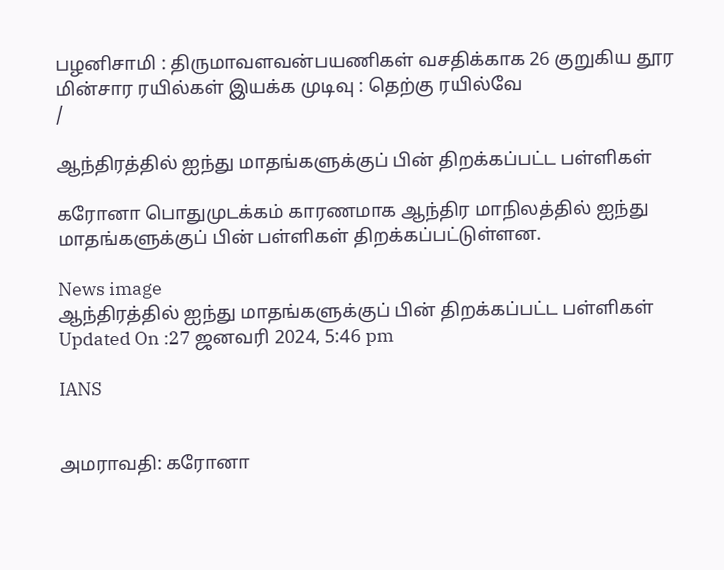பழனிசாமி : திருமாவளவன்பயணிகள் வசதிக்காக 26 குறுகிய தூர மின்சார ரயில்கள் இயக்க முடிவு : தெற்கு ரயில்வே
/

ஆந்திரத்தில் ஐந்து மாதங்களுக்குப் பின் திறக்கப்பட்ட பள்ளிகள்

கரோனா பொதுமுடக்கம் காரணமாக ஆந்திர மாநிலத்தில் ஐந்து மாதங்களுக்குப் பின் பள்ளிகள் திறக்கப்பட்டுள்ளன.

News image
ஆந்திரத்தில் ஐந்து மாதங்களுக்குப் பின் திறக்கப்பட்ட பள்ளிகள்
Updated On :27 ஜனவரி 2024, 5:46 pm

IANS


அமராவதி: கரோனா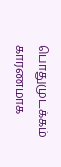பொதுமுடக்கம் காரணமாக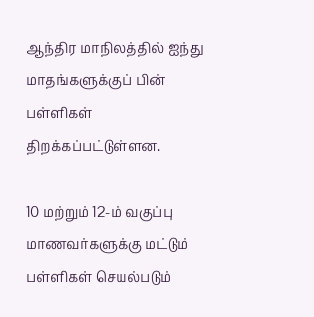ஆந்திர மாநிலத்தில் ஐந்து மாதங்களுக்குப் பின் பள்ளிகள் திறக்கப்பட்டுள்ளன.

10 மற்றும் 12-ம் வகுப்பு மாணவர்களுக்கு மட்டும் பள்ளிகள் செயல்படும்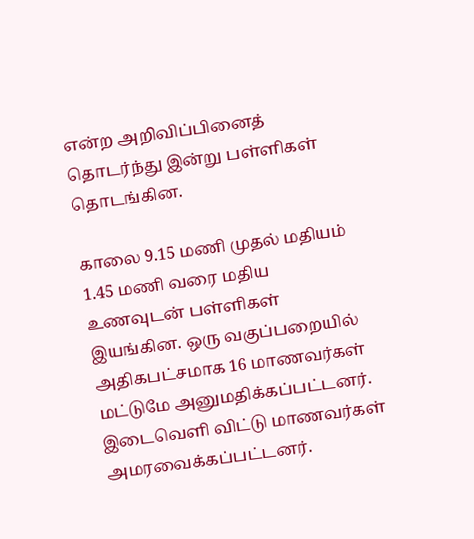என்ற அறிவிப்பினைத் தொடர்ந்து இன்று பள்ளிகள் தொடங்கின.

காலை 9.15 மணி முதல் மதியம் 1.45 மணி வரை மதிய உணவுடன் பள்ளிகள் இயங்கின. ஒரு வகுப்பறையில் அதிகபட்சமாக 16 மாணவர்கள் மட்டுமே அனுமதிக்கப்பட்டனர். இடைவெளி விட்டு மாணவர்கள் அமரவைக்கப்பட்டனர்.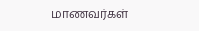மாணவர்கள்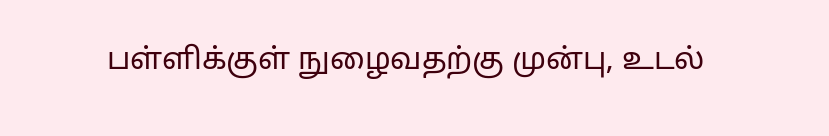பள்ளிக்குள் நுழைவதற்கு முன்பு, உடல்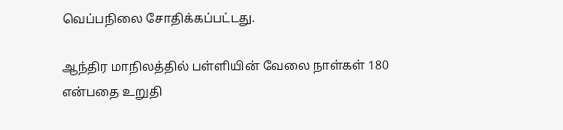வெப்பநிலை சோதிக்கப்பட்டது.

ஆந்திர மாநிலத்தில் பள்ளியின் வேலை நாள்கள் 180 என்பதை உறுதி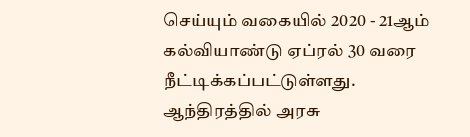செய்யும் வகையில் 2020 - 21ஆம் கல்வியாண்டு ஏப்ரல் 30 வரை நீட்டிக்கப்பட்டுள்ளது. ஆந்திரத்தில் அரசு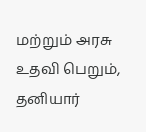மற்றும் அரசு உதவி பெறும், தனியார்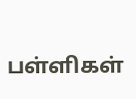பள்ளிகள்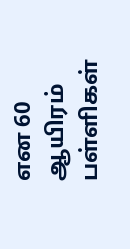என 60 ஆயிரம் பள்ளிகள்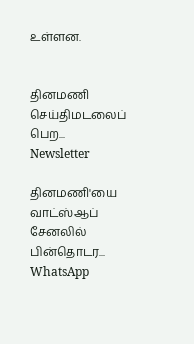உள்ளன.


தினமணி செய்திமடலைப் பெற... Newsletter

தினமணி'யை வாட்ஸ்ஆப் சேனலில் பின்தொடர... WhatsApp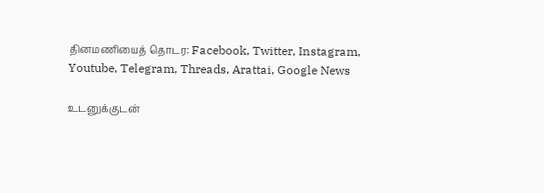தினமணியைத் தொடர: Facebook, Twitter, Instagram, Youtube, Telegram, Threads, Arattai, Google News

உடனுக்குடன்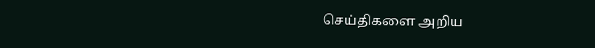செய்திகளை அறிய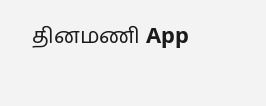தினமணி App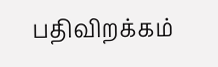பதிவிறக்கம்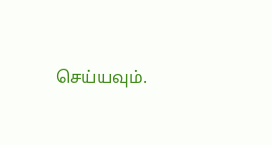செய்யவும்.